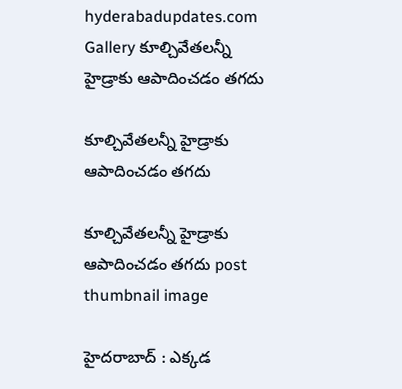hyderabadupdates.com Gallery కూల్చివేత‌ల‌న్నీ హైడ్రాకు ఆపాదించ‌డం త‌గ‌దు

కూల్చివేత‌ల‌న్నీ హైడ్రాకు ఆపాదించ‌డం త‌గ‌దు

కూల్చివేత‌ల‌న్నీ హైడ్రాకు ఆపాదించ‌డం త‌గ‌దు post thumbnail image

హైద‌రాబాద్ : ఎక్క‌డ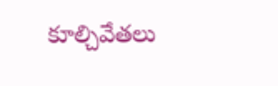కూల్చివేత‌లు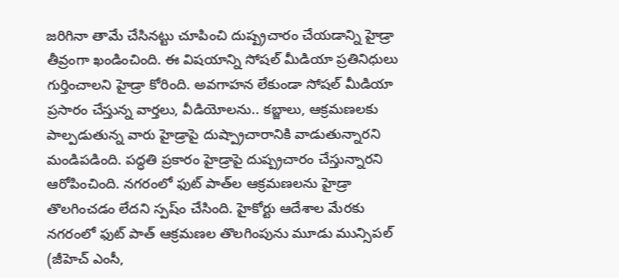జ‌రిగినా తామే చేసిన‌ట్టు చూపించి దుష్ప్ర‌చారం చేయ‌డాన్ని హైడ్రా తీవ్రంగా ఖండించింది. ఈ విష‌యాన్ని సోష‌ల్ మీడియా ప్ర‌తినిధులు గుర్తించాల‌ని హైడ్రా కోరింది. అవ‌గాహ‌న లేకుండా సోష‌ల్ మీడియా ప్ర‌సారం చేస్తున్న వార్త‌లు, వీడియోల‌ను.. క‌బ్జాలు, ఆక్ర‌మ‌ణ‌ల‌కు పాల్ప‌డుతున్న వారు హైడ్రాపై దుష్ప్రాచారానికి వాడుతున్నార‌ని మండిప‌డింది. ప‌ద్ధ‌తి ప్ర‌కారం హైడ్రాపై దుష్ప్ర‌చారం చేస్తున్నారని ఆరోపించింది. న‌గ‌రంలో ఫుట్ పాత్‌ల ఆక్ర‌మ‌ణ‌ల‌ను హైడ్రా తొల‌గించ‌డం లేదని స్ప‌ష్ం చేసింది. హైకోర్టు ఆదేశాల మేర‌కు న‌గ‌రంలో ఫుట్ పాత్‌ ఆక్ర‌మ‌ణ‌ల తొల‌గింపును మూడు మున్సిప‌ల్ (జీహెచ్ ఎంసీ,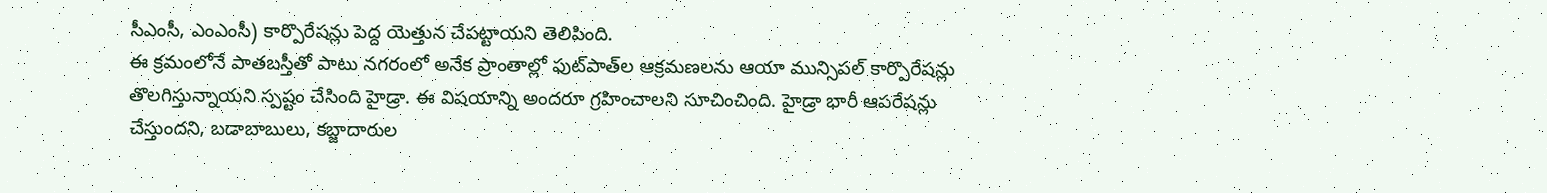సీఎంసీ, ఎంఎంసీ) కార్పొరేష‌న్లు పెద్ద యెత్తున చేప‌ట్టాయని తెలిపింది.
ఈ క్ర‌మంలోనే పాత‌బ‌స్తీతో పాటు న‌గ‌రంలో అనేక ప్రాంతాల్లో ఫుట్‌పాత్‌ల ఆక్ర‌మ‌ణ‌ల‌ను ఆయా మున్సిప‌ల్ కార్పొరేష‌న్లు తొల‌గిస్తున్నాయని స్ప‌ష్టం చేసింది హైడ్రా. ఈ విష‌యాన్ని అంద‌రూ గ్ర‌హించాల‌ని సూచించింది. హైడ్రా భారీ ఆప‌రేష‌న్లు చేస్తుందని, బ‌డాబాబులు, క‌బ్జాదారుల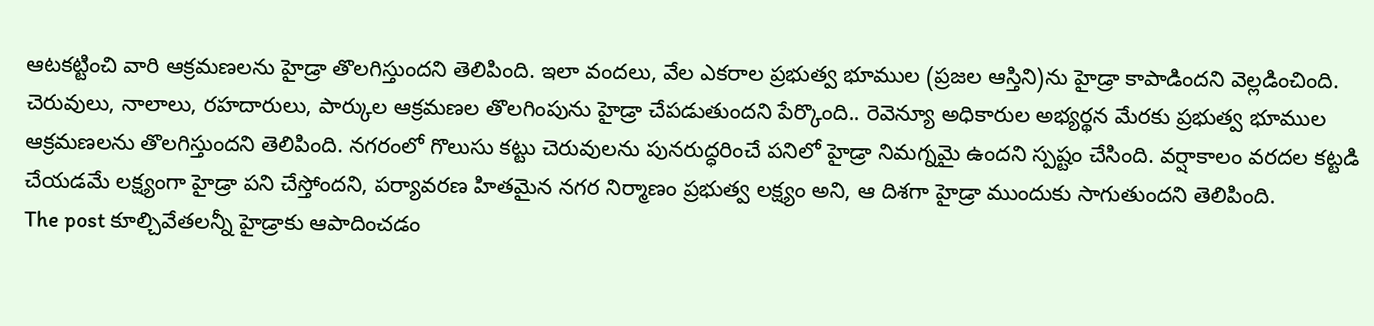ఆట‌క‌ట్టించి వారి ఆక్ర‌మ‌ణ‌ల‌ను హైడ్రా తొల‌గిస్తుందని తెలిపింది. ఇలా వంద‌లు, వేల ఎక‌రాల ప్ర‌భుత్వ భూముల (ప్ర‌జల ఆస్తిని)ను హైడ్రా కాపాడిందని వెల్ల‌డించింది. చెరువులు, నాలాలు, ర‌హ‌దారులు, పార్కుల ఆక్ర‌మ‌ణ‌ల తొల‌గింపును హైడ్రా చేప‌డుతుందని పేర్కొంది.. రెవెన్యూ అధికారుల అభ్య‌ర్థ‌న మేర‌కు ప్ర‌భుత్వ భూముల ఆక్ర‌మ‌ణ‌ల‌ను తొల‌గిస్తుందని తెలిపింది. న‌గ‌రంలో గొలుసు క‌ట్టు చెరువుల‌ను పున‌రుద్ధ‌రించే ప‌నిలో హైడ్రా నిమగ్న‌మై ఉందని స్ప‌ష్టం చేసింది. వ‌ర్షాకాలం వ‌ర‌ద‌ల క‌ట్ట‌డి చేయ‌డమే ల‌క్ష్యంగా హైడ్రా ప‌ని చేస్తోంద‌ని, ప‌ర్యావ‌ర‌ణ హిత‌మైన న‌గ‌ర నిర్మాణం ప్ర‌భుత్వ ల‌క్ష్యం అని, ఆ దిశ‌గా హైడ్రా ముందుకు సాగుతుంద‌ని తెలిపింది.
The post కూల్చివేత‌ల‌న్నీ హైడ్రాకు ఆపాదించ‌డం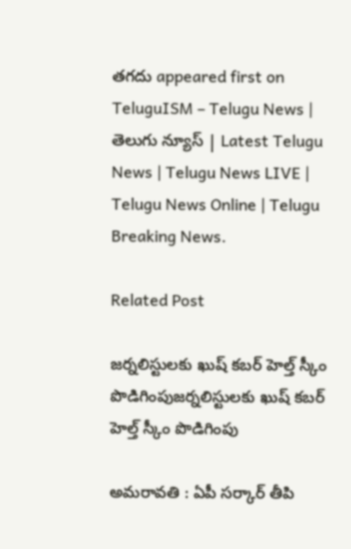త‌గ‌దు appeared first on TeluguISM – Telugu News | తెలుగు న్యూస్ | Latest Telugu News | Telugu News LIVE | Telugu News Online | Telugu Breaking News.

Related Post

జ‌ర్న‌లిస్టుల‌కు ఖుష్ క‌బ‌ర్ హెల్త్ స్కీం పొడిగింపుజ‌ర్న‌లిస్టుల‌కు ఖుష్ క‌బ‌ర్ హెల్త్ స్కీం పొడిగింపు

అమ‌రావ‌తి : ఏపీ స‌ర్కార్ తీపి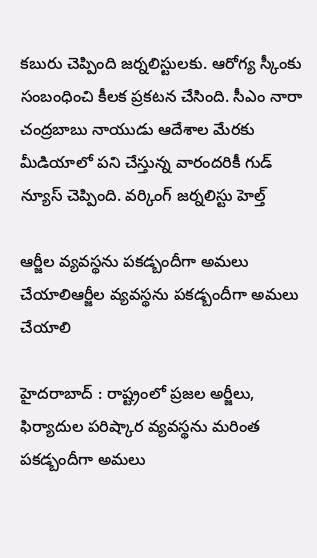క‌బురు చెప్పింది జ‌ర్న‌లిస్టుల‌కు. ఆరోగ్య స్కీంకు సంబంధించి కీల‌క ప్ర‌క‌ట‌న చేసింది. సీఎం నారా చంద్ర‌బాబు నాయుడు ఆదేశాల మేర‌కు మీడియాలో ప‌ని చేస్తున్న వారంద‌రికీ గుడ్ న్యూస్ చెప్పింది. వర్కింగ్ జర్నలిస్టు హెల్త్

ఆర్జీల‌ వ్య‌వ‌స్థ‌ను ప‌క‌డ్బందీగా అమ‌లు చేయాలిఆర్జీల‌ వ్య‌వ‌స్థ‌ను ప‌క‌డ్బందీగా అమ‌లు చేయాలి

హైద‌రాబాద్ : రాష్ట్రంలో ప్రజల అర్జీలు, ఫిర్యాదుల పరిష్కార వ్యవస్థను మరింత పకడ్బందీగా అమలు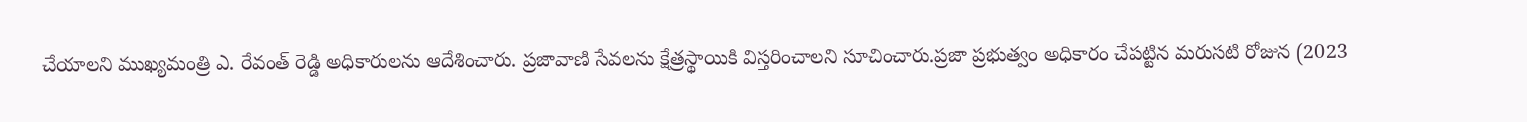చేయాలని ముఖ్యమంత్రి ఎ. రేవంత్ రెడ్డి అధికారుల‌ను ఆదేశించారు. ప్రజావాణి సేవలను క్షేత్రస్థాయికి విస్తరించాలని సూచించారు.ప్రజా ప్రభుత్వం అధికారం చేపట్టిన మరుసటి రోజున (2023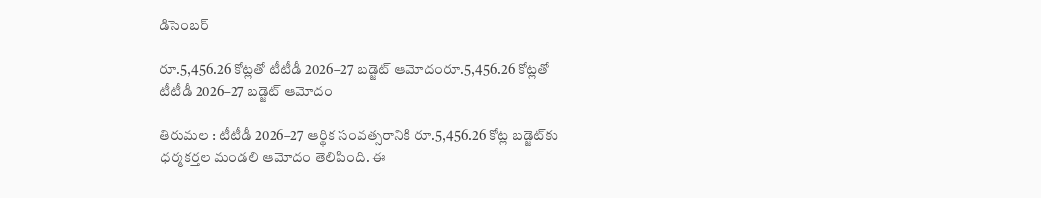డిసెంబర్

రూ.5,456.26 కోట్లతో టీటీడీ 2026–27 బడ్జెట్ ఆమోదంరూ.5,456.26 కోట్లతో టీటీడీ 2026–27 బడ్జెట్ ఆమోదం

తిరుమ‌ల : టీటీడీ 2026–27 ఆర్థిక సంవత్సరానికి రూ.5,456.26 కోట్ల బడ్జెట్‌కు ధర్మకర్తల మండలి ఆమోదం తెలిపింది. ఈ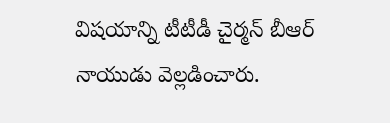విష‌యాన్ని టీటీడీ చైర్మన్ బీఆర్ నాయుడు వెల్లడించారు.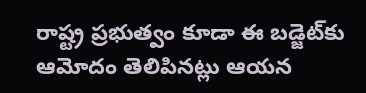రాష్ట్ర ప్రభుత్వం కూడా ఈ బడ్జెట్‌కు ఆమోదం తెలిపినట్లు ఆయన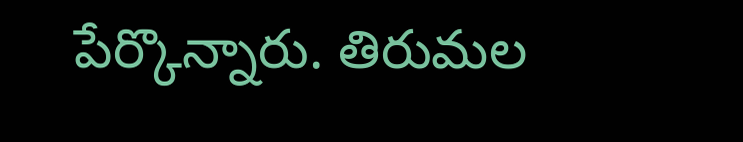పేర్కొన్నారు. తిరుమల